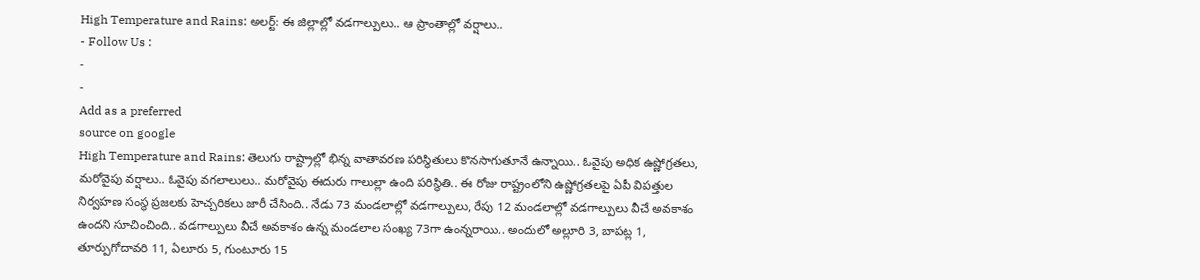High Temperature and Rains: అలర్ట్: ఈ జిల్లాల్లో వడగాల్పులు.. ఆ ప్రాంతాల్లో వర్షాలు..
- Follow Us :
-
-
Add as a preferred
source on google
High Temperature and Rains: తెలుగు రాష్ట్రాల్లో భిన్న వాతావరణ పరిస్థితులు కొనసాగుతూనే ఉన్నాయి.. ఓవైపు అధిక ఉష్ణోగ్రతలు, మరోవైపు వర్షాలు.. ఓవైపు వగలాలులు.. మరోవైపు ఈదురు గాలుల్లా ఉంది పరిస్థితి.. ఈ రోజు రాష్ట్రంలోని ఉష్ణోగ్రతలపై ఏపీ విపత్తుల నిర్వహణ సంస్థ ప్రజలకు హెచ్చరికలు జారీ చేసింది.. నేడు 73 మండలాల్లో వడగాల్పులు, రేపు 12 మండలాల్లో వడగాల్పులు వీచే అవకాశం ఉందని సూచించింది.. వడగాల్పులు వీచే అవకాశం ఉన్న మండలాల సంఖ్య 73గా ఉంన్నరాయి.. అందులో అల్లూరి 3, బాపట్ల 1, తూర్పుగోదావరి 11, ఏలూరు 5, గుంటూరు 15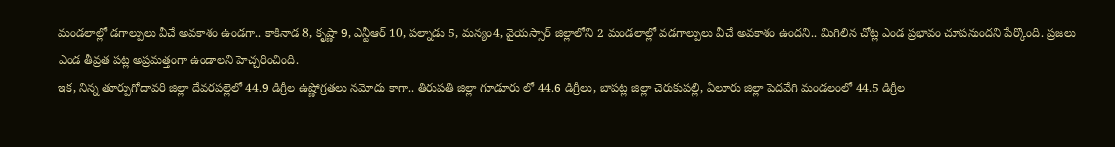మండలాల్లో డగాల్పులు వీచే అవకాశం ఉండగా.. కాకినాడ 8, కృష్ణా 9, ఎన్టీఆర్ 10, పల్నాడు 5, మన్యం4, వైయస్సార్ జిల్లాలోని 2 మండలాల్లో వడగాల్పులు వీచే అవకాశం ఉందని.. మిగిలిన చోట్ల ఎండ ప్రభావం చూపనుందని పేర్కొంది. ప్రజలు ఎండ తీవ్రత పట్ల అప్రమత్తంగా ఉండాలని హెచ్చరించింది.
ఇక, నిన్న తూర్పుగోదావరి జిల్లా దేవరపల్లెలో 44.9 డిగ్రీల ఉష్ణోగ్రతలు నమోదు కాగా.. తిరుపతి జిల్లా గూడూరు లో 44.6 డిగ్రీలు, బాపట్ల జిల్లా చెరుకుపల్లి, ఏలూరు జిల్లా పెదవేగి మండలంలో 44.5 డిగ్రీల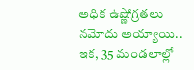అధిక ఉష్ణోగ్రతలు నమోదు అయ్యాయి.. ఇక, 35 మండలాల్లో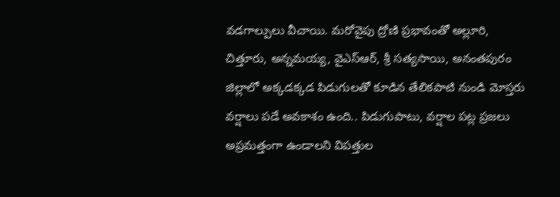వడగాల్పులు వీచాయి. మరోవైపు ద్రోణి ప్రభావంతో అల్లూరి, చిత్తూరు, అన్నమయ్య, వైఎస్ఆర్, శ్రీ సత్యసాయి, అనంతపురం జిల్లాలో అక్కడక్కడ పిడుగులతో కూడిన తేలికపాటి నుండి మోస్తరు వర్షాలు పడే అవకాశం ఉంది.. పిడుగుపాటు, వర్షాల పట్ల ప్రజలు అప్రమత్తంగా ఉండాలని విపత్తుల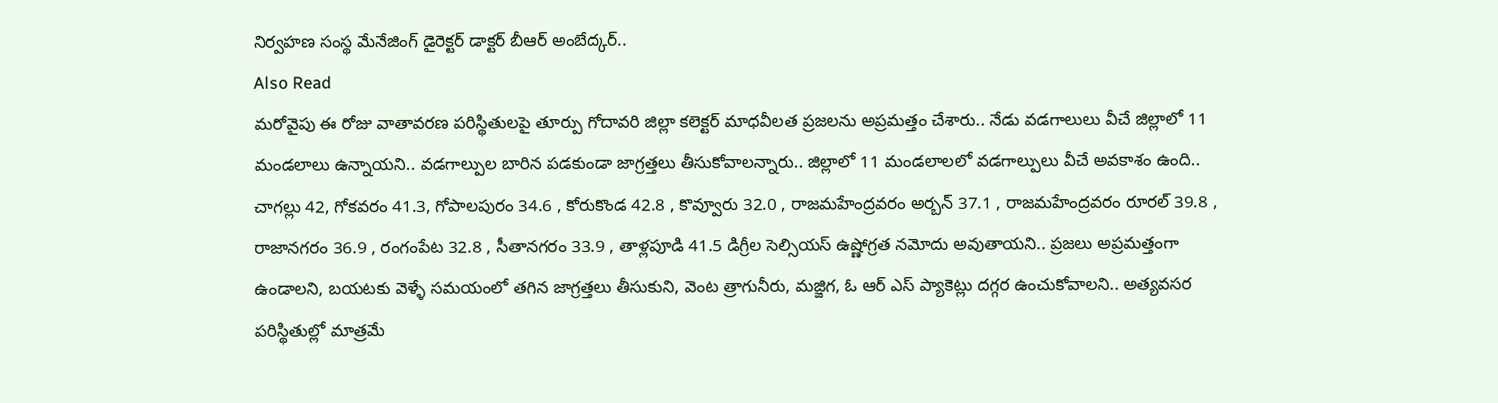నిర్వహణ సంస్థ మేనేజింగ్ డైరెక్టర్ డాక్టర్ బీఆర్ అంబేద్కర్..
Also Read
మరోవైపు ఈ రోజు వాతావరణ పరిస్థితులపై తూర్పు గోదావరి జిల్లా కలెక్టర్ మాధవీలత ప్రజలను అప్రమత్తం చేశారు.. నేడు వడగాలులు వీచే జిల్లాలో 11 మండలాలు ఉన్నాయని.. వడగాల్పుల బారిన పడకుండా జాగ్రత్తలు తీసుకోవాలన్నారు.. జిల్లాలో 11 మండలాలలో వడగాల్పులు వీచే అవకాశం ఉంది.. చాగల్లు 42, గోకవరం 41.3, గోపాలపురం 34.6 , కోరుకొండ 42.8 , కొవ్వూరు 32.0 , రాజమహేంద్రవరం అర్బన్ 37.1 , రాజమహేంద్రవరం రూరల్ 39.8 , రాజానగరం 36.9 , రంగంపేట 32.8 , సీతానగరం 33.9 , తాళ్లపూడి 41.5 డిగ్రీల సెల్సియస్ ఉష్ణోగ్రత నమోదు అవుతాయని.. ప్రజలు అప్రమత్తంగా ఉండాలని, బయటకు వెళ్ళే సమయంలో తగిన జాగ్రత్తలు తీసుకుని, వెంట త్రాగునీరు, మజ్జిగ, ఓ ఆర్ ఎస్ ప్యాకెట్లు దగ్గర ఉంచుకోవాలని.. అత్యవసర పరిస్థితుల్లో మాత్రమే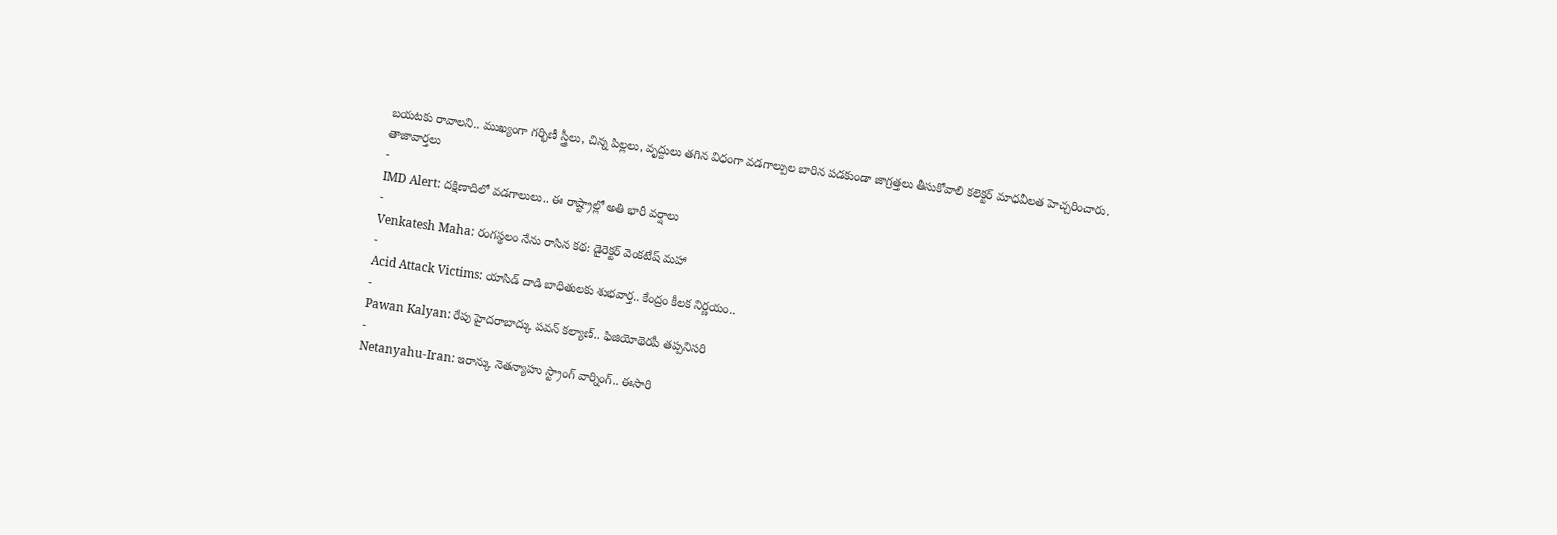బయటకు రావాలని.. ముఖ్యంగా గర్భిణీ స్త్రీలు, చిన్న పిల్లలు, వృద్దులు తగిన విధంగా వడగాల్పుల బారిన పడకుండా జాగ్రత్తలు తీసుకోవాలి కలెక్టర్ మాధవీలత హెచ్చరించారు.
తాజావార్తలు
-
IMD Alert: దక్షిణాదిలో వడగాలులు.. ఈ రాష్ట్రాల్లో అతి భారీ వర్షాలు
-
Venkatesh Maha: రంగస్థలం నేను రాసిన కథ: డైరెక్టర్ వెంకటేష్ మహా
-
Acid Attack Victims: యాసిడ్ దాడి బాధితులకు శుభవార్త.. కేంద్రం కీలక నిర్ణయం..
-
Pawan Kalyan: రేపు హైదరాబాద్కు పవన్ కల్యాణ్.. ఫిజియోథెరపీ తప్పనిసరి
-
Netanyahu-Iran: ఇరాన్కు నెతన్యాహు స్ట్రాంగ్ వార్నింగ్.. ఈసారి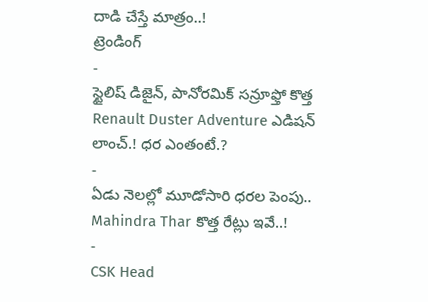దాడి చేస్తే మాత్రం..!
ట్రెండింగ్
-
స్టైలిష్ డిజైన్, పానోరమిక్ సన్రూఫ్తో కొత్త Renault Duster Adventure ఎడిషన్ లాంచ్.! ధర ఎంతంటే.?
-
ఏడు నెలల్లో మూడోసారి ధరల పెంపు.. Mahindra Thar కొత్త రేట్లు ఇవే..!
-
CSK Head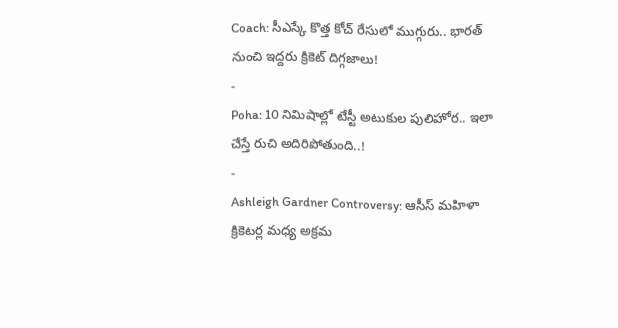Coach: సీఎస్కే కొత్త కోచ్ రేసులో ముగ్గురు.. భారత్ నుంచి ఇద్దరు క్రికెట్ దిగ్గజాలు!
-
Poha: 10 నిమిషాల్లో టేస్టీ అటుకుల పులిహోర.. ఇలా చేస్తే రుచి అదిరిపోతుంది..!
-
Ashleigh Gardner Controversy: ఆసీస్ మహిళా క్రికెటర్ల మధ్య అక్రమ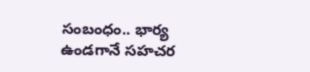సంబంధం.. భార్య ఉండగానే సహచర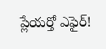ప్లేయర్తో ఎఫైర్!